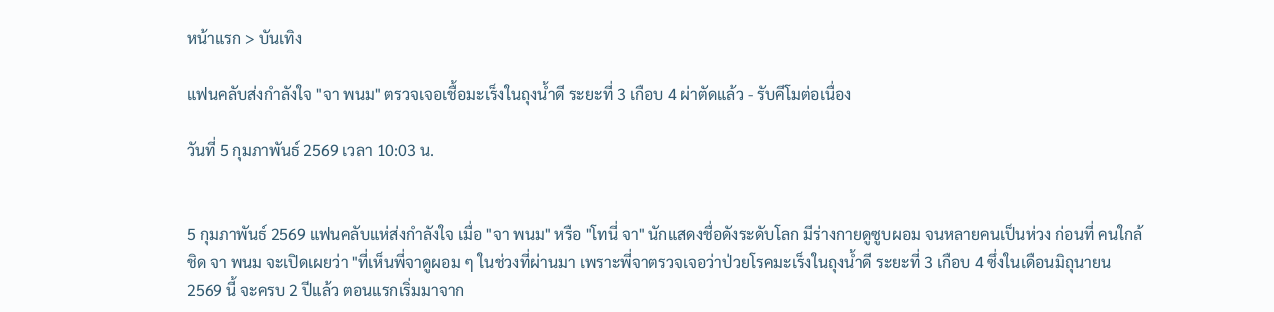หน้าแรก > บันเทิง

แฟนคลับส่งกำลังใจ "จา พนม" ตรวจเจอเชื้อมะเร็งในถุงน้ำดี ระยะที่ 3 เกือบ 4 ผ่าตัดแล้ว - รับคีโมต่อเนื่อง

วันที่ 5 กุมภาพันธ์ 2569 เวลา 10:03 น.


5 กุมภาพันธ์ 2569 แฟนคลับแห่ส่งกำลังใจ เมื่อ "จา พนม" หรือ "โทนี่ จา" นักแสดงชื่อดังระดับโลก มีร่างกายดูซูบผอม จนหลายคนเป็นห่วง ก่อนที่ คนใกล้ชิด จา พนม จะเปิดเผยว่า "ที่เห็นพี่จาดูผอม ๆ ในช่วงที่ผ่านมา เพราะพี่จาตรวจเจอว่าป่วยโรคมะเร็งในถุงน้ำดี ระยะที่ 3 เกือบ 4 ซึ่งในเดือนมิถุนายน 2569 นี้ จะครบ 2 ปีแล้ว ตอนแรกเริ่มมาจาก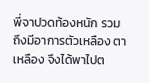พี่จาปวดท้องหนัก รวมถึงมีอาการตัวเหลือง ตาเหลือง จึงได้พาไปต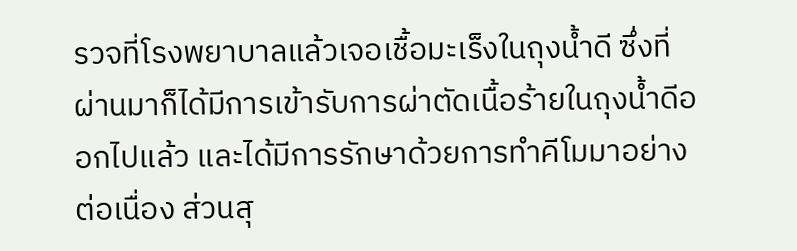รวจที่โรงพยาบาลแล้วเจอเชื้อมะเร็งในถุงน้ำดี ซึ่งที่ผ่านมาก็ได้มีการเข้ารับการผ่าตัดเนื้อร้ายในถุงน้ำดีออกไปแล้ว และได้มีการรักษาด้วยการทำคีโมมาอย่างต่อเนื่อง ส่วนสุ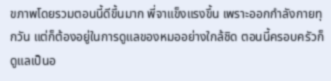ขภาพโดยรวมตอนนี้ดีขึ้นมาก พี่จาแข็งแรงขึ้น เพราะออกกำลังกายทุกวัน แต่ก็ต้องอยู่ในการดูแลของหมออย่างใกล้ชิด ตอนนี้ครอบครัวก็ดูแลเป็นอ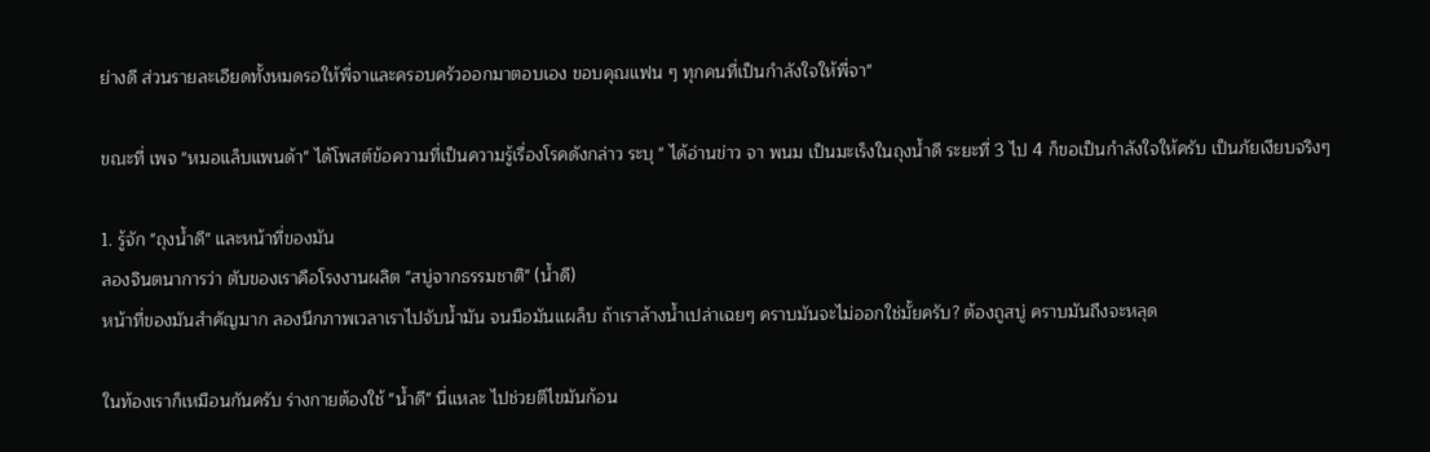ย่างดี ส่วนรายละเอียดทั้งหมดรอให้พี่จาและครอบครัวออกมาตอบเอง ขอบคุณแฟน ๆ ทุกคนที่เป็นกำลังใจให้พี่จา"

ขณะที่ เพจ "หมอแล็บแพนด้า" ได้โพสต์ข้อความที่เป็นความรู้เรื่องโรคดังกล่าว ระบุ " ได้อ่านข่าว จา พนม เป็นมะเร็งในถุงน้ำดี ระยะที่ 3 ไป 4 ก็ขอเป็นกำลังใจให้ครับ เป็นภัยเงียบจริงๆ

1. รู้จัก "ถุงน้ำดี" และหน้าที่ของมัน
ลองจินตนาการว่า ตับของเราคือโรงงานผลิต "สบู่จากธรรมชาติ" (น้ำดี)
หน้าที่ของมันสำคัญมาก ลองนึกภาพเวลาเราไปจับน้ำมัน จนมือมันแผล็บ ถ้าเราล้างน้ำเปล่าเฉยๆ คราบมันจะไม่ออกใช่มั้ยครับ? ต้องถูสบู่ คราบมันถึงจะหลุด

ในท้องเราก็เหมือนกันครับ ร่างกายต้องใช้ "น้ำดี" นี่แหละ ไปช่วยตีไขมันก้อน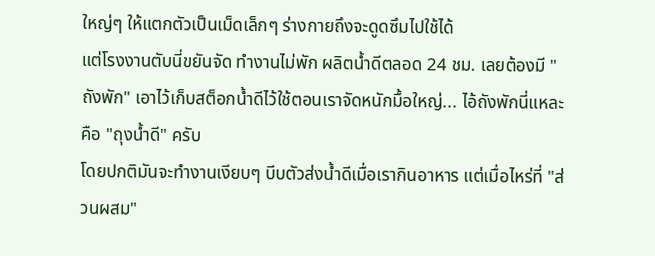ใหญ่ๆ ให้แตกตัวเป็นเม็ดเล็กๆ ร่างกายถึงจะดูดซึมไปใช้ได้
แต่โรงงานตับนี่ขยันจัด ทำงานไม่พัก ผลิตน้ำดีตลอด 24 ชม. เลยต้องมี "ถังพัก" เอาไว้เก็บสต็อกน้ำดีไว้ใช้ตอนเราจัดหนักมื้อใหญ่... ไอ้ถังพักนี่แหละคือ "ถุงน้ำดี" ครับ
โดยปกติมันจะทำงานเงียบๆ บีบตัวส่งน้ำดีเมื่อเรากินอาหาร แต่เมื่อไหร่ที่ "ส่วนผสม"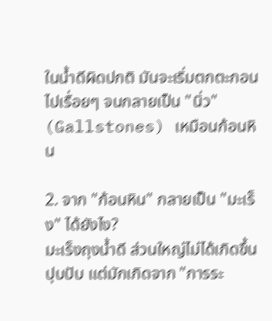ในน้ำดีผิดปกติ มันจะเริ่มตกตะกอนไปเรื่อยๆ จนกลายเป็น "นิ่ว" (Gallstones) เหมือนก้อนหิน

2. จาก "ก้อนหิน" กลายเป็น "มะเร็ง" ได้ยังไง?
มะเร็งถุงน้ำดี ส่วนใหญ่ไม่ได้เกิดขึ้นปุบปับ แต่มักเกิดจาก "การระ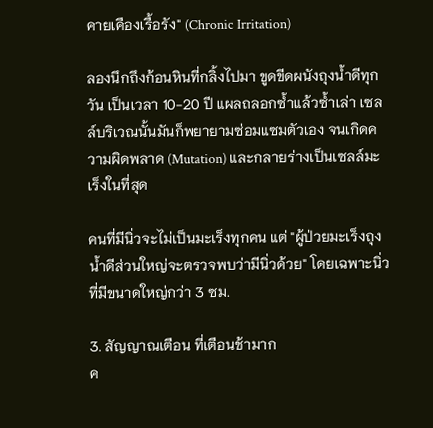คายเคืองเรื้อรัง" (Chronic Irritation)

ลองนึกถึงก้อนหินที่กลิ้งไปมา ขูดขีดผนังถุงน้ำดีทุกวัน เป็นเวลา 10-20 ปี แผลถลอกซ้ำแล้วซ้ำเล่า เซลล์บริเวณนั้นมันก็พยายามซ่อมแซมตัวเอง จนเกิดความผิดพลาด (Mutation) และกลายร่างเป็นเซลล์มะเร็งในที่สุด

คนที่มีนิ่วจะไม่เป็นมะเร็งทุกคน แต่ "ผู้ป่วยมะเร็งถุงน้ำดีส่วนใหญ่จะตรวจพบว่ามีนิ่วด้วย" โดยเฉพาะนิ่วที่มีขนาดใหญ่กว่า 3 ซม.

3. สัญญาณเตือน ที่เตือนช้ามาก
ค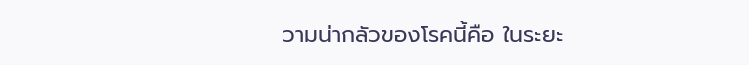วามน่ากลัวของโรคนี้คือ ในระยะ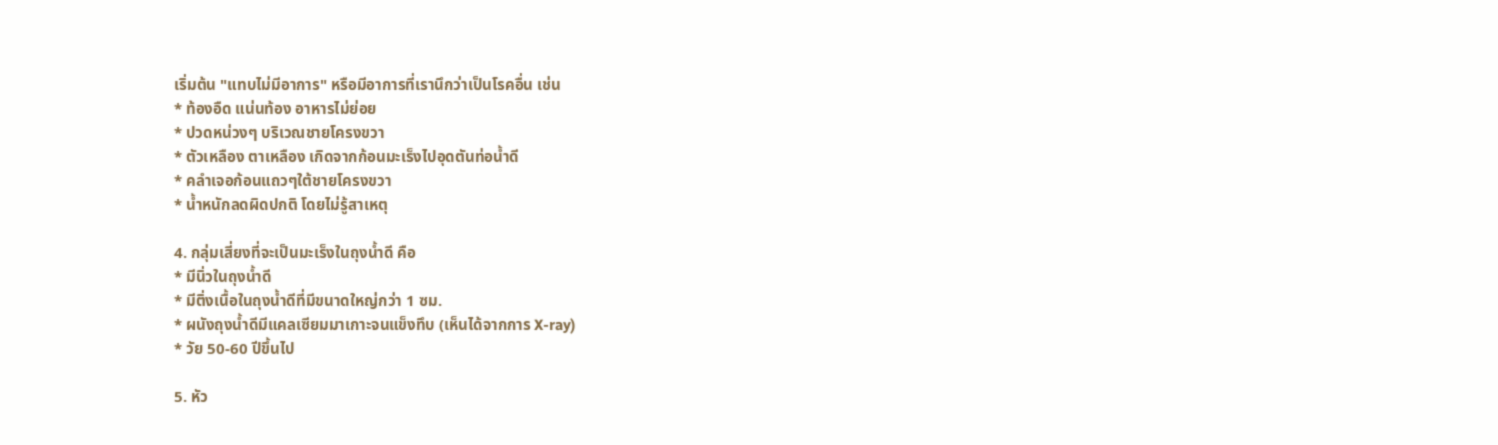เริ่มต้น "แทบไม่มีอาการ" หรือมีอาการที่เรานึกว่าเป็นโรคอื่น เช่น
* ท้องอืด แน่นท้อง อาหารไม่ย่อย
* ปวดหน่วงๆ บริเวณชายโครงขวา
* ตัวเหลือง ตาเหลือง เกิดจากก้อนมะเร็งไปอุดตันท่อน้ำดี
* คลำเจอก้อนแถวๆใต้ชายโครงขวา
* น้ำหนักลดผิดปกติ โดยไม่รู้สาเหตุ

4. กลุ่มเสี่ยงที่จะเป็นมะเร็งในถุงน้ำดี คือ
* มีนิ่วในถุงน้ำดี
* มีติ่งเนื้อในถุงน้ำดีที่มีขนาดใหญ่กว่า 1 ซม.
* ผนังถุงน้ำดีมีแคลเซียมมาเกาะจนแข็งทึบ (เห็นได้จากการ X-ray)
* วัย 50-60 ปีขึ้นไป

5. หัว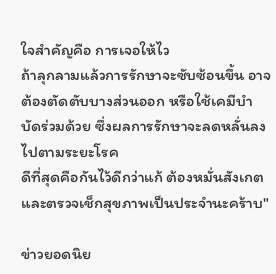ใจสำคัญคือ การเจอให้ไว
ถ้าลุกลามแล้วการรักษาจะซับซ้อนขึ้น อาจต้องตัดตับบางส่วนออก หรือใช้เคมีบำบัดร่วมด้วย ซึ่งผลการรักษาจะลดหลั่นลงไปตามระยะโรค
ดีที่สุดคือกันไว้ดีกว่าแก้ ต้องหมั่นสังเกตและตรวจเช็กสุขภาพเป็นประจำนะคร้าบ"

ข่าวยอดนิย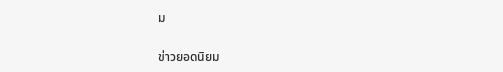ม


ข่าวยอดนิยม